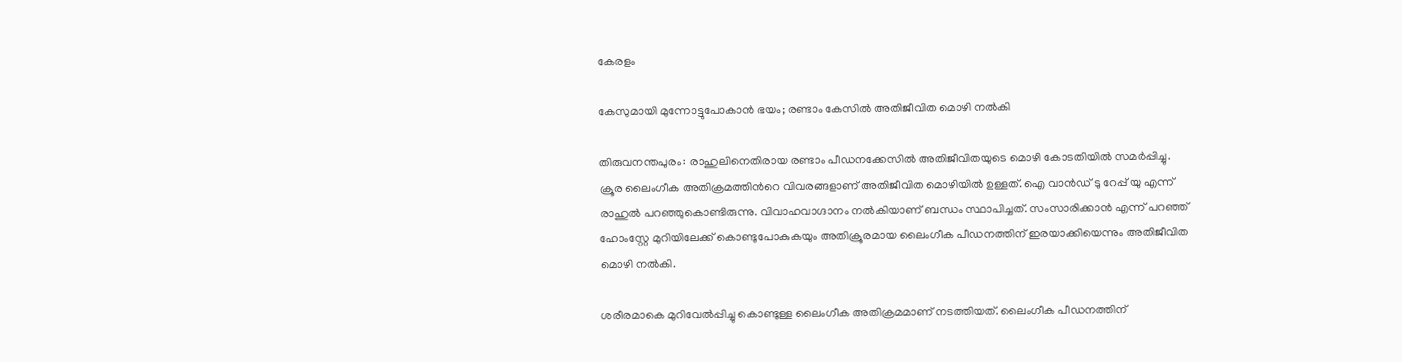കേരളം

കേസുമായി മുന്നോട്ടുപോകാൻ ഭയം; രണ്ടാം കേസിൽ അതിജീവിത മൊഴി നൽകി

തിരുവനന്തപുരം: രാഹുലിനെതിരായ രണ്ടാം പീഡനക്കേസിൽ അതിജീവിതയുടെ മൊഴി കോടതിയിൽ സമർപ്പിച്ചു. ക്രൂര ലൈംഗീക അതിക്രമത്തിന്‍റെ വിവരങ്ങളാണ് അതിജീവിത മൊഴിയിൽ ഉള്ളത്. ഐ വാൻഡ് ടു റേപ്പ് യു എന്ന് രാഹുൽ പറഞ്ഞുകൊണ്ടിരുന്നു. വിവാഹവാഗ്ദാനം നൽകിയാണ് ബന്ധം സ്ഥാപിച്ചത്. സംസാരിക്കാൻ എന്ന് പറഞ്ഞ് ഹോംസ്റ്റേ മുറിയിലേക്ക് കൊണ്ടുപോകുകയും അതിക്രൂരമായ ലൈംഗീക പീഡനത്തിന് ഇരയാക്കിയെന്നും അതിജീവിത മൊഴി നൽകി.

ശരീരമാകെ മുറിവേൽപ്പിച്ചു കൊണ്ടുള്ള ലൈംഗീക അതിക്രമമാണ് നടത്തിയത്. ലൈംഗീക പീഡനത്തിന്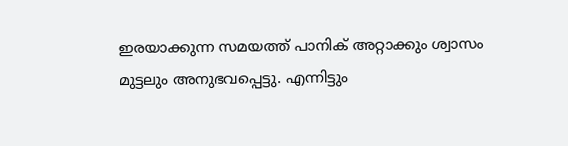ഇരയാക്കുന്ന സമയത്ത് പാനിക് അറ്റാക്കും ശ്വാസം മുട്ടലും അനുഭവപ്പെട്ടു. എന്നിട്ടും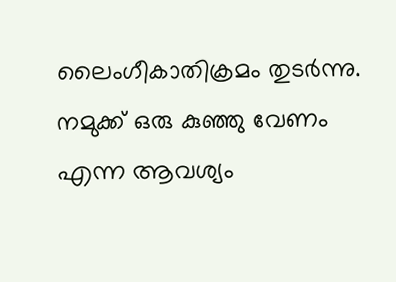ലൈംഗീകാതിക്രമം തുടർന്നു. നമുക്ക് ഒരു കുഞ്ഞു വേണം എന്ന ആവശ്യം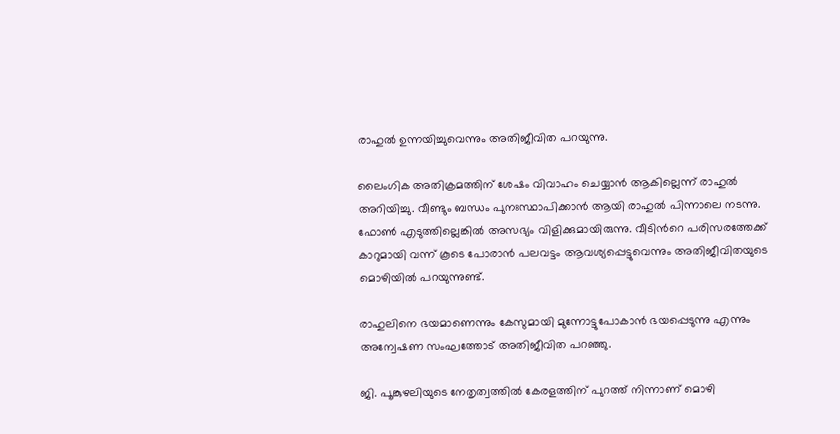രാഹുൽ ഉന്നയിച്ചുവെന്നും അതിജീവിത പറയുന്നു.

ലൈംഗിക അതിക്രമത്തിന് ശേഷം വിവാഹം ചെയ്യാൻ ആകില്ലെന്ന് രാഹുൽ അറിയിച്ചു. വീണ്ടും ബന്ധം പുനഃസ്ഥാപിക്കാൻ ആയി രാഹുൽ പിന്നാലെ നടന്നു. ഫോൺ എടുത്തില്ലെങ്കിൽ അസഭ്യം വിളിക്കുമായിരുന്നു. വീടിന്‍റെ പരിസരത്തേക്ക് കാറുമായി വന്ന് കൂടെ പോരാൻ പലവട്ടം ആവശ്യപ്പെട്ടുവെന്നും അതിജീവിതയുടെ മൊഴിയിൽ പറയുന്നുണ്ട്.

രാഹുലിനെ ഭയമാണെന്നും കേസുമായി മുന്നോട്ടുപോകാൻ ഭയപ്പെടുന്നു എന്നും അന്വേഷണ സംഘത്തോട് അതിജീവിത പറഞ്ഞു.

ജി. പൂങ്കുഴലിയുടെ നേതൃത്വത്തിൽ കേരളത്തിന് പുറത്ത് നിന്നാണ് മൊഴി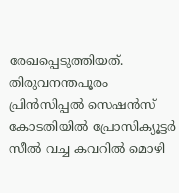രേഖപ്പെടുത്തിയത്. തിരുവനന്തപൂരം പ്രിൻസിപ്പൽ സെഷൻസ് കോടതിയിൽ പ്രോസിക്യൂട്ടർ സീൽ വച്ച കവറിൽ മൊഴി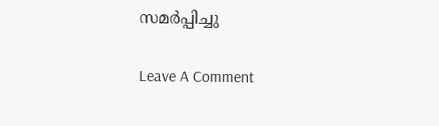സമർപ്പിച്ചു

Leave A Comment